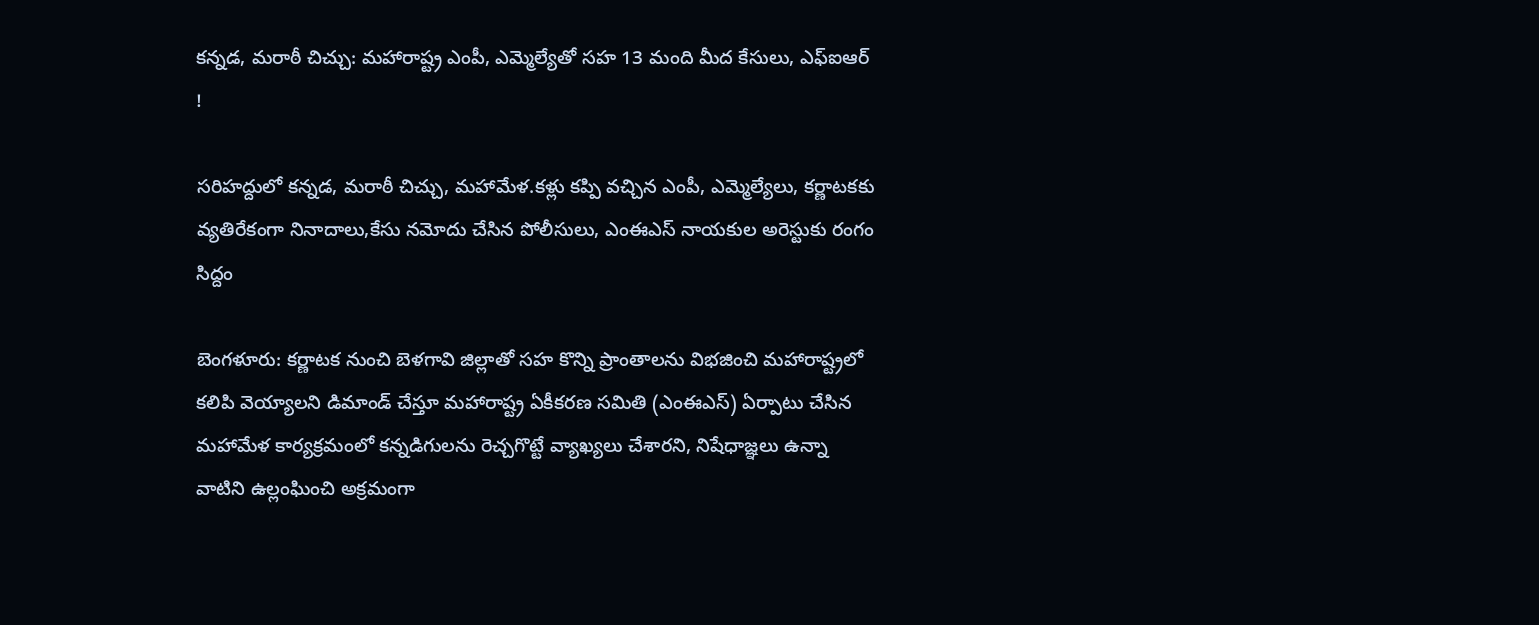కన్నడ, మరాఠీ చిచ్చు: మహారాష్ట్ర ఎంపీ, ఎమ్మెల్యేతో సహ 13 మంది మీద కేసులు, ఎఫ్ఐఆర్ !

సరిహద్దులో కన్నడ, మరాఠీ చిచ్చు, మహామేళ.కళ్లు కప్పి వచ్చిన ఎంపీ, ఎమ్మెల్యేలు, కర్ణాటకకు వ్యతిరేకంగా నినాదాలు,కేసు నమోదు చేసిన పోలీసులు, ఎంఈఎస్ నాయకుల అరెస్టుకు రంగం సిద్దం

బెంగళూరు: కర్ణాటక నుంచి బెళగావి జిల్లాతో సహ కొన్ని ప్రాంతాలను విభజించి మహారాష్ట్రలో కలిపి వెయ్యాలని డిమాండ్ చేస్తూ మహారాష్ట్ర ఏకీకరణ సమితి (ఎంఈఎస్) ఏర్పాటు చేసిన మహామేళ కార్యక్రమంలో కన్నడిగులను రెచ్చగొట్టే వ్యాఖ్యలు చేశారని, నిషేధాజ్ఞలు ఉన్నా వాటిని ఉల్లంఘించి అక్రమంగా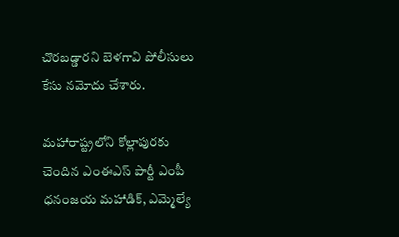చొరబడ్డారని బెళగావి పోలీసులు కేసు నమోదు చేశారు.

మహారాష్ట్రలోని కోల్లాపురకు చెందిన ఎంఈఎస్ పార్టీ ఎంపీ ధనంజయ మహాడిక్, ఎమ్మెల్యే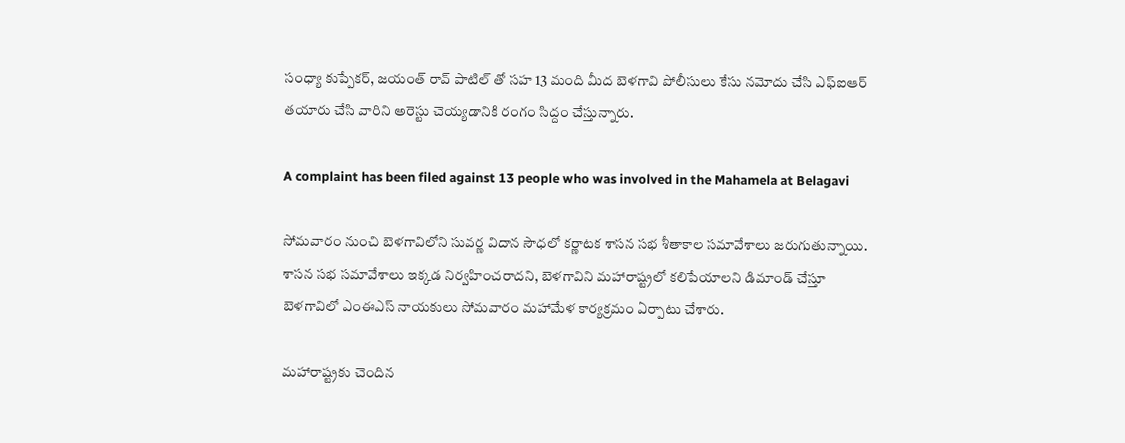సంధ్యా కుప్పేకర్, జయంత్ రావ్ పాటిల్ తో సహ 13 మంది మీద బెళగావి పోలీసులు కేసు నమోదు చేసి ఎఫ్ఐఆర్ తయారు చేసి వారిని అరెస్టు చెయ్యడానికి రంగం సిద్దం చేస్తున్నారు.

A complaint has been filed against 13 people who was involved in the Mahamela at Belagavi

సోమవారం నుంచి బెళగావిలోని సువర్ణ విదాన సౌధలో కర్ణాటక శాసన సభ శీతాకాల సమావేశాలు జరుగుతున్నాయి. శాసన సభ సమావేశాలు ఇక్కడ నిర్వహించరాదని, బెళగావిని మహారాష్ట్రలో కలిపేయాలని డిమాండ్ చేస్తూ బెళగావిలో ఎంఈఎస్ నాయకులు సోమవారం మహామేళ కార్యక్రమం ఏర్పాటు చేశారు.

మహారాష్ట్రకు చెందిన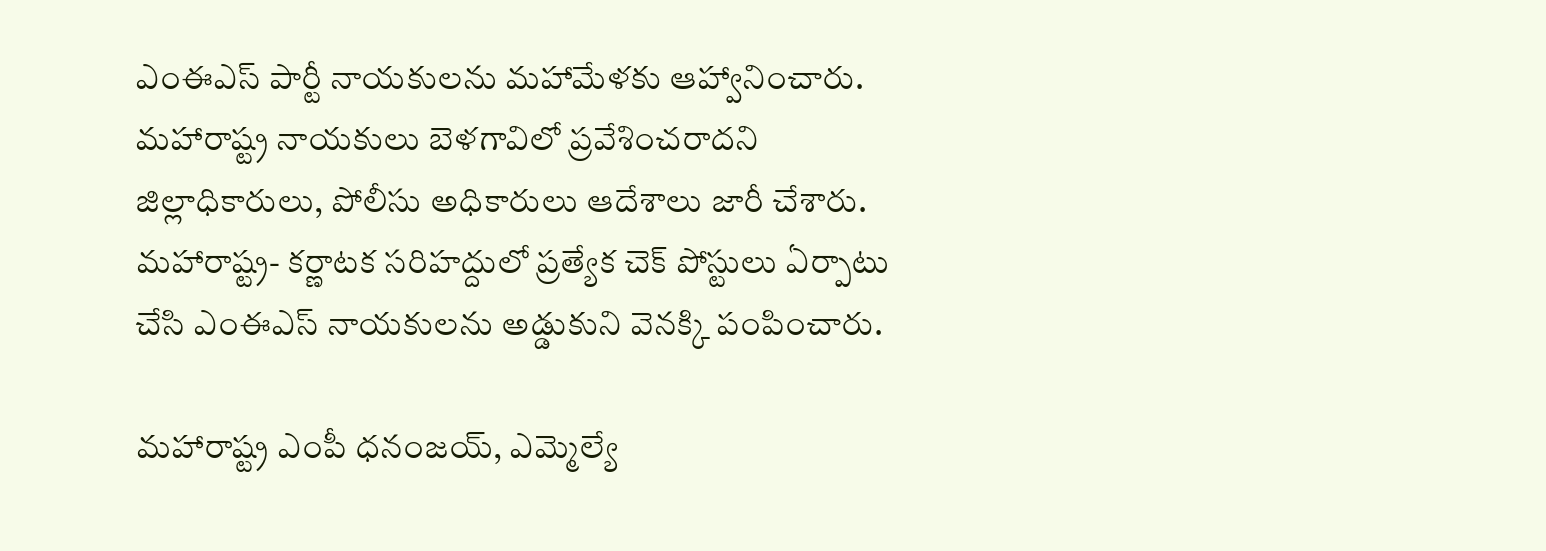ఎంఈఎస్ పార్టీ నాయకులను మహామేళకు ఆహ్వానించారు. మహారాష్ట్ర నాయకులు బెళగావిలో ప్రవేశించరాదని జిల్లాధికారులు, పోలీసు అధికారులు ఆదేశాలు జారీ చేశారు. మహారాష్ట్ర- కర్ణాటక సరిహద్దులో ప్రత్యేక చెక్ పోస్టులు ఏర్పాటు చేసి ఎంఈఎస్ నాయకులను అడ్డుకుని వెనక్కి పంపించారు.

మహారాష్ట్ర ఎంపీ ధనంజయ్, ఎమ్మెల్యే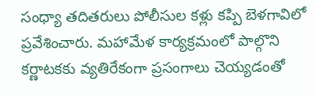సంధ్యా తదితరులు పోలీసుల కళ్లు కప్పి బెళగావిలో ప్రవేశించారు. మహామేళ కార్యక్రమంలో పాల్గొని కర్ణాటకకు వ్యతిరేకంగా ప్రసంగాలు చెయ్యడంతో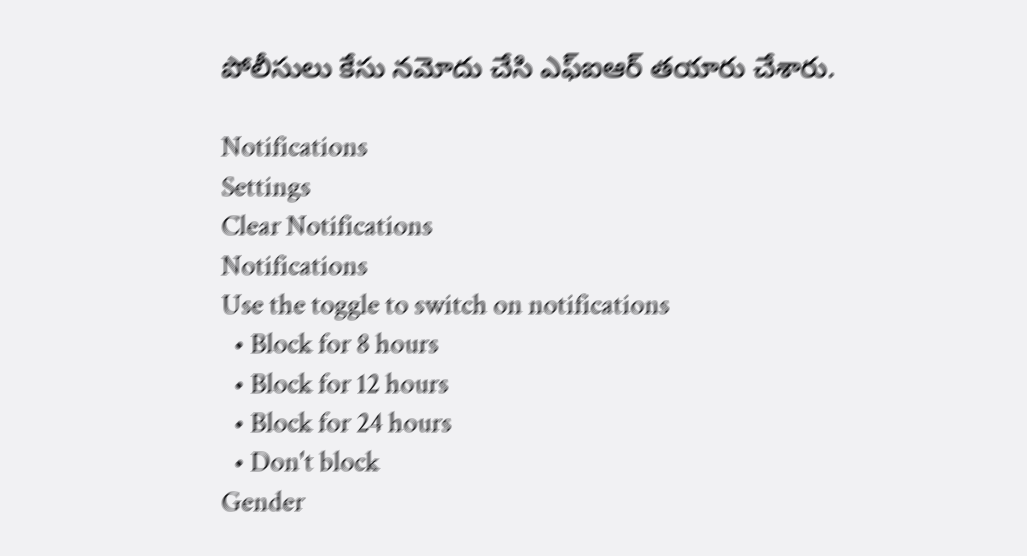పోలీసులు కేసు నమోదు చేసి ఎఫ్ఐఆర్ తయారు చేశారు.

Notifications
Settings
Clear Notifications
Notifications
Use the toggle to switch on notifications
  • Block for 8 hours
  • Block for 12 hours
  • Block for 24 hours
  • Don't block
Gender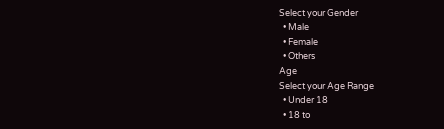Select your Gender
  • Male
  • Female
  • Others
Age
Select your Age Range
  • Under 18
  • 18 to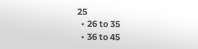25
  • 26 to 35
  • 36 to 45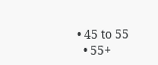• 45 to 55
  • 55+